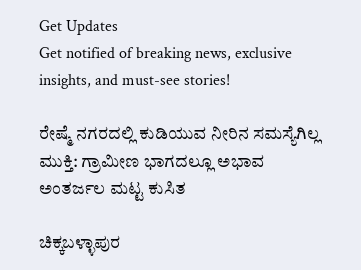Get Updates
Get notified of breaking news, exclusive insights, and must-see stories!

ರೇಷ್ಮೆ ನಗರದಲ್ಲಿ ಕುಡಿಯುವ ನೀರಿನ ಸಮಸ್ಯೆಗಿಲ್ಲ ಮುಕ್ತಿ: ಗ್ರಾಮೀಣ ಭಾಗದಲ್ಲೂ ಅಭಾವ ಅಂತರ್ಜಲ ಮಟ್ಟ ಕುಸಿತ

ಚಿಕ್ಕಬಳ್ಳಾಪುರ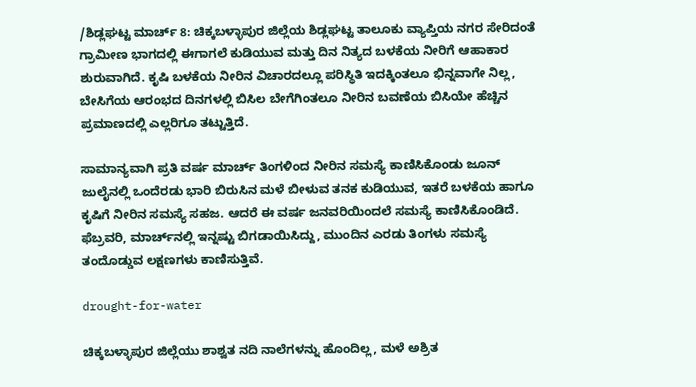/ಶಿಡ್ಲಘಟ್ಟ ಮಾರ್ಚ್ 8: ಚಿಕ್ಕಬಳ್ಳಾಪುರ ಜಿಲ್ಲೆಯ ಶಿಡ್ಲಘಟ್ಟ ತಾಲೂಕು ವ್ಯಾಪ್ತಿಯ ನಗರ ಸೇರಿದಂತೆ ಗ್ರಾಮೀಣ ಭಾಗದಲ್ಲಿ ಈಗಾಗಲೆ ಕುಡಿಯುವ ಮತ್ತು ದಿನ ನಿತ್ಯದ ಬಳಕೆಯ ನೀರಿಗೆ ಆಹಾಕಾರ ಶುರುವಾಗಿದೆ. ಕೃಷಿ ಬಳಕೆಯ ನೀರಿನ ವಿಚಾರದಲ್ಲೂ ಪರಿಸ್ಥಿತಿ ಇದಕ್ಕಿಂತಲೂ ಭಿನ್ನವಾಗೇ ನಿಲ್ಲ, ಬೇಸಿಗೆಯ ಆರಂಭದ ದಿನಗಳಲ್ಲಿ ಬಿಸಿಲ ಬೇಗೆಗಿಂತಲೂ ನೀರಿನ ಬವಣೆಯ ಬಿಸಿಯೇ ಹೆಚ್ಚಿನ ಪ್ರಮಾಣದಲ್ಲಿ ಎಲ್ಲರಿಗೂ ತಟ್ಟುತ್ತಿದೆ.

ಸಾಮಾನ್ಯವಾಗಿ ಪ್ರತಿ ವರ್ಷ ಮಾರ್ಚ್ ತಿಂಗಳಿಂದ ನೀರಿನ ಸಮಸ್ಯೆ ಕಾಣಿಸಿಕೊಂಡು ಜೂನ್ ಜುಲೈನಲ್ಲಿ ಒಂದೆರಡು ಭಾರಿ ಬಿರುಸಿನ ಮಳೆ ಬೀಳುವ ತನಕ ಕುಡಿಯುವ, ಇತರೆ ಬಳಕೆಯ ಹಾಗೂ ಕೃಷಿಗೆ ನೀರಿನ ಸಮಸ್ಯೆ ಸಹಜ. ಆದರೆ ಈ ವರ್ಷ ಜನವರಿಯಿಂದಲೆ ಸಮಸ್ಯೆ ಕಾಣಿಸಿಕೊಂಡಿದೆ. ಫೆಬ್ರವರಿ, ಮಾರ್ಚ್‌ನಲ್ಲಿ ಇನ್ನಷ್ಟು ಬಿಗಡಾಯಿಸಿದ್ದು, ಮುಂದಿನ ಎರಡು ತಿಂಗಳು ಸಮಸ್ಯೆ ತಂದೊಡ್ಡುವ ಲಕ್ಷಣಗಳು ಕಾಣಿಸುತ್ತಿವೆ.

drought-for-water

ಚಿಕ್ಕಬಳ್ಳಾಪುರ ಜಿಲ್ಲೆಯು ಶಾಶ್ವತ ನದಿ ನಾಲೆಗಳನ್ನು ಹೊಂದಿಲ್ಲ, ಮಳೆ ಅಶ್ರಿತ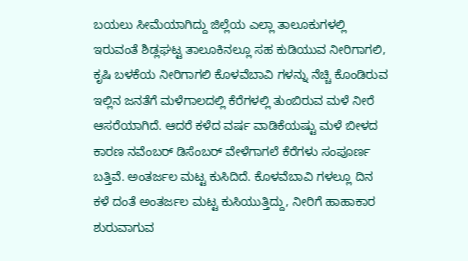ಬಯಲು ಸೀಮೆಯಾಗಿದ್ದು ಜಿಲ್ಲೆಯ ಎಲ್ಲಾ ತಾಲೂಕುಗಳಲ್ಲಿ ಇರುವಂತೆ ಶಿಡ್ಲಘಟ್ಟ ತಾಲೂಕಿನಲ್ಲೂ ಸಹ ಕುಡಿಯುವ ನೀರಿಗಾಗಲಿ, ಕೃಷಿ ಬಳಕೆಯ ನೀರಿಗಾಗಲಿ ಕೊಳವೆಬಾವಿ ಗಳನ್ನು ನೆಚ್ಚಿ ಕೊಂಡಿರುವ ಇಲ್ಲಿನ ಜನತೆಗೆ ಮಳೆಗಾಲದಲ್ಲಿ ಕೆರೆಗಳಲ್ಲಿ ತುಂಬಿರುವ ಮಳೆ ನೀರೆ ಆಸರೆಯಾಗಿದೆ. ಆದರೆ ಕಳೆದ ವರ್ಷ ವಾಡಿಕೆಯಷ್ಟು ಮಳೆ ಬೀಳದ ಕಾರಣ ನವೆಂಬರ್ ಡಿಸೆಂಬರ್ ವೇಳೆಗಾಗಲೆ ಕೆರೆಗಳು ಸಂಪೂರ್ಣ ಬತ್ತಿವೆ. ಅಂತರ್ಜಲ ಮಟ್ಟ ಕುಸಿದಿದೆ. ಕೊಳವೆಬಾವಿ ಗಳಲ್ಲೂ ದಿನ ಕಳೆ ದಂತೆ ಅಂತರ್ಜಲ ಮಟ್ಟ ಕುಸಿಯುತ್ತಿದ್ದು, ನೀರಿಗೆ ಹಾಹಾಕಾರ ಶುರುವಾಗುವ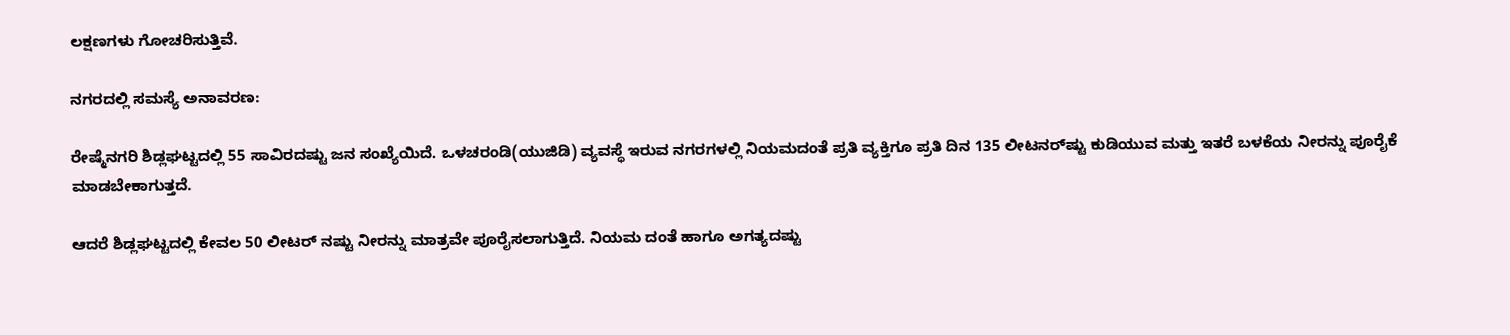ಲಕ್ಷಣಗಳು ಗೋಚರಿಸುತ್ತಿವೆ.

ನಗರದಲ್ಲಿ ಸಮಸ್ಯೆ ಅನಾವರಣ:

ರೇಷ್ಮೆನಗರಿ ಶಿಡ್ಲಘಟ್ಟದಲ್ಲಿ 55 ಸಾವಿರದಷ್ಟು ಜನ ಸಂಖ್ಯೆಯಿದೆ. ಒಳಚರಂಡಿ(ಯುಜಿಡಿ) ವ್ಯವಸ್ಥೆ ಇರುವ ನಗರಗಳಲ್ಲಿ ನಿಯಮದಂತೆ ಪ್ರತಿ ವ್ಯಕ್ತಿಗೂ ಪ್ರತಿ ದಿನ 135 ಲೀಟನರ್‌ಷ್ಟು ಕುಡಿಯುವ ಮತ್ತು ಇತರೆ ಬಳಕೆಯ ನೀರನ್ನು ಪೂರೈಕೆ ಮಾಡಬೇಕಾಗುತ್ತದೆ.

ಆದರೆ ಶಿಡ್ಲಘಟ್ಟದಲ್ಲಿ ಕೇವಲ 50 ಲೀಟರ್ ನಷ್ಟು ನೀರನ್ನು ಮಾತ್ರವೇ ಪೂರೈಸಲಾಗುತ್ತಿದೆ. ನಿಯಮ ದಂತೆ ಹಾಗೂ ಅಗತ್ಯದಷ್ಟು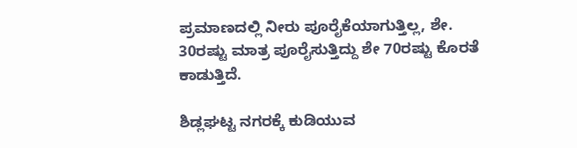ಪ್ರಮಾಣದಲ್ಲಿ ನೀರು ಪೂರೈಕೆಯಾಗುತ್ತಿಲ್ಲ, ಶೇ. 30ರಷ್ಟು ಮಾತ್ರ ಪೂರೈಸುತ್ತಿದ್ದು ಶೇ 70ರಷ್ಟು ಕೊರತೆ ಕಾಡುತ್ತಿದೆ.

ಶಿಡ್ಲಘಟ್ಟ ನಗರಕ್ಕೆ ಕುಡಿಯುವ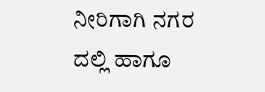ನೀರಿಗಾಗಿ ನಗರ ದಲ್ಲಿ ಹಾಗೂ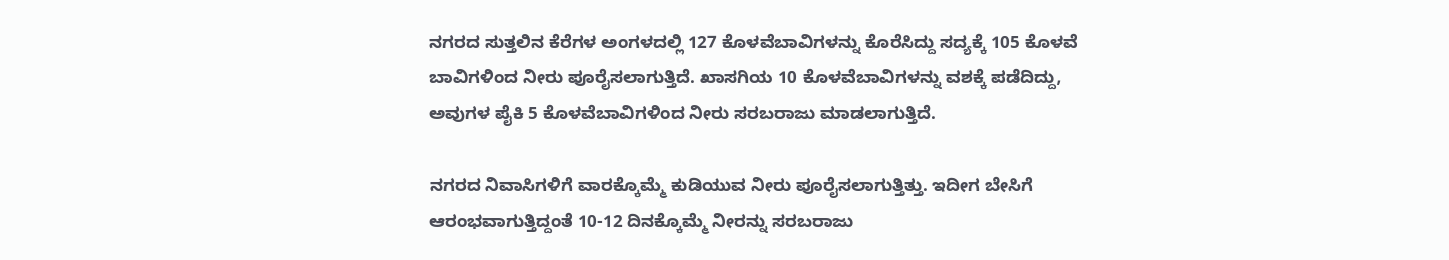ನಗರದ ಸುತ್ತಲಿನ ಕೆರೆಗಳ ಅಂಗಳದಲ್ಲಿ 127 ಕೊಳವೆಬಾವಿಗಳನ್ನು ಕೊರೆಸಿದ್ದು ಸದ್ಯಕ್ಕೆ 105 ಕೊಳವೆ ಬಾವಿಗಳಿಂದ ನೀರು ಪೂರೈಸಲಾಗುತ್ತಿದೆ. ಖಾಸಗಿಯ 10 ಕೊಳವೆಬಾವಿಗಳನ್ನು ವಶಕ್ಕೆ ಪಡೆದಿದ್ದು, ಅವುಗಳ ಪೈಕಿ 5 ಕೊಳವೆಬಾವಿಗಳಿಂದ ನೀರು ಸರಬರಾಜು ಮಾಡಲಾಗುತ್ತಿದೆ.

ನಗರದ ನಿವಾಸಿಗಳಿಗೆ ವಾರಕ್ಕೊಮ್ಮೆ ಕುಡಿಯುವ ನೀರು ಪೂರೈಸಲಾಗುತ್ತಿತ್ತು. ಇದೀಗ ಬೇಸಿಗೆ ಆರಂಭವಾಗುತ್ತಿದ್ದಂತೆ 10-12 ದಿನಕ್ಕೊಮ್ಮೆ ನೀರನ್ನು ಸರಬರಾಜು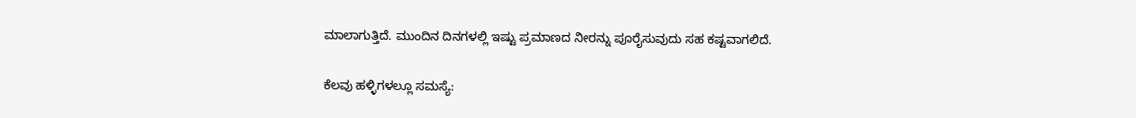ಮಾಲಾಗುತ್ತಿದೆ. ಮುಂದಿನ ದಿನಗಳಲ್ಲಿ ಇಷ್ಟು ಪ್ರಮಾಣದ ನೀರನ್ನು ಪೂರೈಸುವುದು ಸಹ ಕಷ್ಟವಾಗಲಿದೆ.

ಕೆಲವು ಹಳ್ಳಿಗಳಲ್ಲೂ ಸಮಸ್ಯೆ: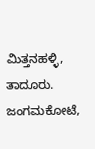ಮಿತ್ತನಹಳ್ಳಿ, ತಾದೂರು. ಜಂಗಮಕೋಟೆ,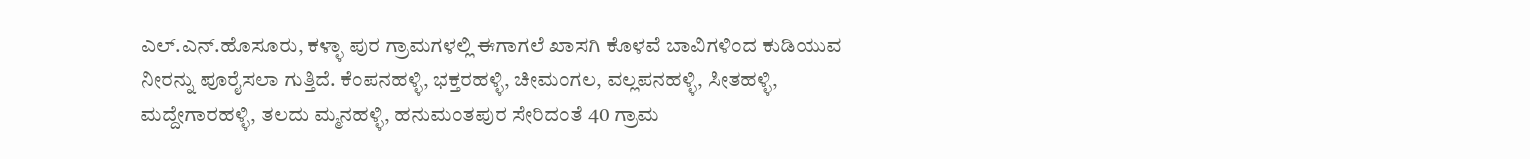ಎಲ್.ಎನ್.ಹೊಸೂರು, ಕಳ್ಳಾ ಪುರ ಗ್ರಾಮಗಳಲ್ಲಿ ಈಗಾಗಲೆ ಖಾಸಗಿ ಕೊಳವೆ ಬಾವಿಗಳಿಂದ ಕುಡಿಯುವ ನೀರನ್ನು ಪೂರೈಸಲಾ ಗುತ್ತಿದೆ. ಕೆಂಪನಹಳ್ಳಿ, ಭಕ್ತರಹಳ್ಳಿ, ಚೀಮಂಗಲ, ವಲ್ಲಪನಹಳ್ಳಿ, ಸೀತಹಳ್ಳಿ, ಮದ್ದೇಗಾರಹಳ್ಳಿ, ತಲದು ಮ್ಮನಹಳ್ಳಿ, ಹನುಮಂತಪುರ ಸೇರಿದಂತೆ 40 ಗ್ರಾಮ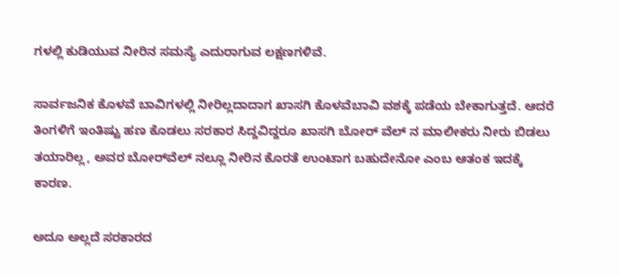ಗಳಲ್ಲಿ ಕುಡಿಯುವ ನೀರಿನ ಸಮಸ್ಯೆ ಎದುರಾಗುವ ಲಕ್ಷಣಗಳಿವೆ.

ಸಾರ್ವಜನಿಕ ಕೊಳವೆ ಬಾವಿಗಳಲ್ಲಿ ನೀರಿಲ್ಲದಾದಾಗ ಖಾಸಗಿ ಕೊಳವೆಬಾವಿ ವಶಕ್ಕೆ ಪಡೆಯ ಬೇಕಾಗುತ್ತದೆ. ಆದರೆ ತಿಂಗಳಿಗೆ ಇಂತಿಷ್ಟು ಹಣ ಕೊಡಲು ಸರಕಾರ ಸಿದ್ದವಿದ್ದರೂ ಖಾಸಗಿ ಬೋ‌ರ್ ವೆಲ್‌ ನ ಮಾಲೀಕರು ನೀರು ಬಿಡಲು ತಯಾರಿಲ್ಲ, ಅವರ ಬೋರ್‌ವೆಲ್‌ ನಲ್ಲೂ ನೀರಿನ ಕೊರತೆ ಉಂಟಾಗ ಬಹುದೇನೋ ಎಂಬ ಆತಂಕ ಇದಕ್ಕೆ ಕಾರಣ.

ಅದೂ ಅಲ್ಲದೆ ಸರಕಾರದ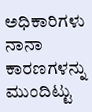ಅಧಿಕಾರಿಗಳು ನಾನಾ ಕಾರಣಗಳನ್ನು ಮುಂದಿಟ್ಟು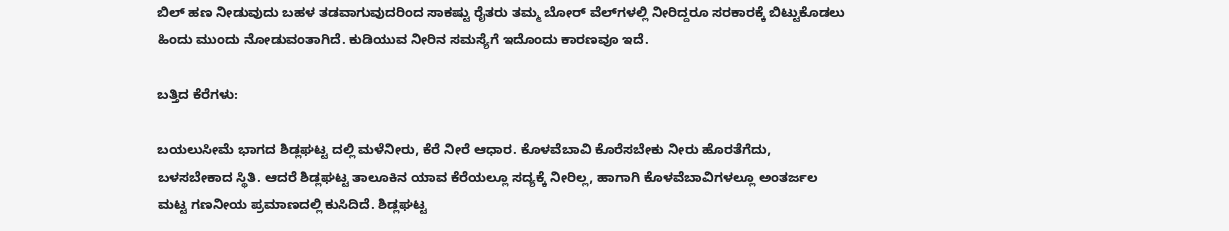ಬಿಲ್ ಹಣ ನೀಡುವುದು ಬಹಳ ತಡವಾಗುವುದರಿಂದ ಸಾಕಷ್ಟು ರೈತರು ತಮ್ಮ ಬೋ‌ರ್ ವೆಲ್‌ಗಳಲ್ಲಿ ನೀರಿದ್ದರೂ ಸರಕಾರಕ್ಕೆ ಬಿಟ್ಟುಕೊಡಲು ಹಿಂದು ಮುಂದು ನೋಡುವಂತಾಗಿದೆ. ಕುಡಿಯುವ ನೀರಿನ ಸಮಸ್ಯೆಗೆ ಇದೊಂದು ಕಾರಣವೂ ಇದೆ.

ಬತ್ತಿದ ಕೆರೆಗಳು:

ಬಯಲುಸೀಮೆ ಭಾಗದ ಶಿಡ್ಲಘಟ್ಟ ದಲ್ಲಿ ಮಳೆನೀರು, ಕೆರೆ ನೀರೆ ಆಧಾರ. ಕೊಳವೆಬಾವಿ ಕೊರೆಸಬೇಕು ನೀರು ಹೊರತೆಗೆದು, ಬಳಸಬೇಕಾದ ಸ್ಥಿತಿ. ಆದರೆ ಶಿಡ್ಲಘಟ್ಟ ತಾಲೂಕಿನ ಯಾವ ಕೆರೆಯಲ್ಲೂ ಸದ್ಯಕ್ಕೆ ನೀರಿಲ್ಲ, ಹಾಗಾಗಿ ಕೊಳವೆಬಾವಿಗಳಲ್ಲೂ ಅಂತರ್ಜಲ ಮಟ್ಟ ಗಣನೀಯ ಪ್ರಮಾಣದಲ್ಲಿ ಕುಸಿದಿದೆ. ಶಿಡ್ಲಘಟ್ಟ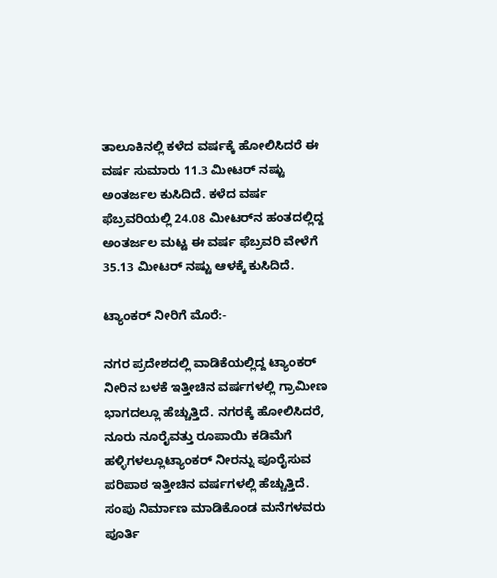ತಾಲೂಕಿನಲ್ಲಿ ಕಳೆದ ವರ್ಷಕ್ಕೆ ಹೋಲಿಸಿದರೆ ಈ ವರ್ಷ ಸುಮಾರು 11.3 ಮೀಟರ್ ನಷ್ಟು ಅಂತರ್ಜಲ ಕುಸಿದಿದೆ. ಕಳೆದ ವರ್ಷ ಫೆಬ್ರವರಿಯಲ್ಲಿ 24.08 ಮೀಟರ್‌ನ ಹಂತದಲ್ಲಿದ್ದ ಅಂತರ್ಜಲ ಮಟ್ಟ ಈ ವರ್ಷ ಫೆಬ್ರವರಿ ವೇಳೆಗೆ 35.13 ಮೀಟ‌ರ್ ನಷ್ಟು ಆಳಕ್ಕೆ ಕುಸಿದಿದೆ.

ಟ್ಯಾಂಕ‌ರ್ ನೀರಿಗೆ ಮೊರೆ:-

ನಗರ ಪ್ರದೇಶದಲ್ಲಿ ವಾಡಿಕೆಯಲ್ಲಿದ್ದ ಟ್ಯಾಂಕರ್ ನೀರಿನ ಬಳಕೆ ಇತ್ತೀಚಿನ ವರ್ಷಗಳಲ್ಲಿ ಗ್ರಾಮೀಣ ಭಾಗದಲ್ಲೂ ಹೆಚ್ಚುತ್ತಿದೆ. ನಗರಕ್ಕೆ ಹೋಲಿಸಿದರೆ, ನೂರು ನೂರೈವತ್ತು ರೂಪಾಯಿ ಕಡಿಮೆಗೆ ಹಳ್ಳಿಗಳಲ್ಲೂಟ್ಯಾಂಕರ್ ನೀರನ್ನು ಪೂರೈಸುವ ಪರಿಪಾಠ ಇತ್ತೀಚಿನ ವರ್ಷಗಳಲ್ಲಿ ಹೆಚ್ಚುತ್ತಿದೆ. ಸಂಪು ನಿರ್ಮಾಣ ಮಾಡಿಕೊಂಡ ಮನೆಗಳವರು ಪೂರ್ತಿ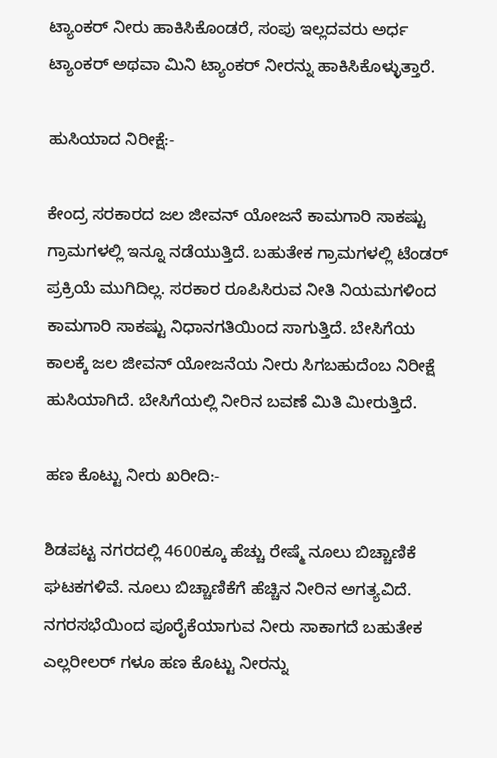ಟ್ಯಾಂಕ‌ರ್ ನೀರು ಹಾಕಿಸಿಕೊಂಡರೆ, ಸಂಪು ಇಲ್ಲದವರು ಅರ್ಧ ಟ್ಯಾಂಕರ್ ಅಥವಾ ಮಿನಿ ಟ್ಯಾಂಕರ್ ನೀರನ್ನು ಹಾಕಿಸಿಕೊಳ್ಳುತ್ತಾರೆ.

ಹುಸಿಯಾದ ನಿರೀಕ್ಷೆ:-

ಕೇಂದ್ರ ಸರಕಾರದ ಜಲ ಜೀವನ್ ಯೋಜನೆ ಕಾಮಗಾರಿ ಸಾಕಷ್ಟು ಗ್ರಾಮಗಳಲ್ಲಿ ಇನ್ನೂ ನಡೆಯುತ್ತಿದೆ. ಬಹುತೇಕ ಗ್ರಾಮಗಳಲ್ಲಿ ಟೆಂಡರ್ ಪ್ರಕ್ರಿಯೆ ಮುಗಿದಿಲ್ಲ. ಸರಕಾರ ರೂಪಿಸಿರುವ ನೀತಿ ನಿಯಮಗಳಿಂದ ಕಾಮಗಾರಿ ಸಾಕಷ್ಟು ನಿಧಾನಗತಿಯಿಂದ ಸಾಗುತ್ತಿದೆ. ಬೇಸಿಗೆಯ ಕಾಲಕ್ಕೆ ಜಲ ಜೀವನ್ ಯೋಜನೆಯ ನೀರು ಸಿಗಬಹುದೆಂಬ ನಿರೀಕ್ಷೆ ಹುಸಿಯಾಗಿದೆ. ಬೇಸಿಗೆಯಲ್ಲಿ ನೀರಿನ ಬವಣೆ ಮಿತಿ ಮೀರುತ್ತಿದೆ.

ಹಣ ಕೊಟ್ಟು ನೀರು ಖರೀದಿ:-

ಶಿಡಪಟ್ಟ ನಗರದಲ್ಲಿ 4600ಕ್ಕೂ ಹೆಚ್ಚು ರೇಷ್ಮೆ ನೂಲು ಬಿಚ್ಚಾಣಿಕೆ ಘಟಕಗಳಿವೆ. ನೂಲು ಬಿಚ್ಚಾಣಿಕೆಗೆ ಹೆಚ್ಚಿನ ನೀರಿನ ಅಗತ್ಯವಿದೆ. ನಗರಸಭೆಯಿಂದ ಪೂರೈಕೆಯಾಗುವ ನೀರು ಸಾಕಾಗದೆ ಬಹುತೇಕ ಎಲ್ಲರೀಲರ್ ಗಳೂ ಹಣ ಕೊಟ್ಟು ನೀರನ್ನು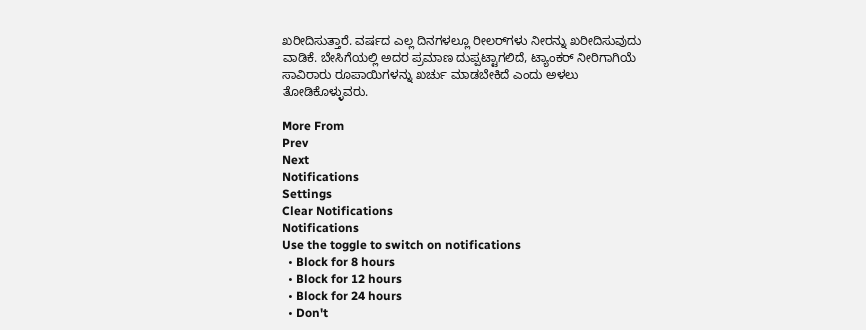ಖರೀದಿಸುತ್ತಾರೆ. ವರ್ಷದ ಎಲ್ಲ ದಿನಗಳಲ್ಲೂ ರೀಲರ್‌ಗಳು ನೀರನ್ನು ಖರೀದಿಸುವುದು ವಾಡಿಕೆ. ಬೇಸಿಗೆಯಲ್ಲಿ ಅದರ ಪ್ರಮಾಣ ದುಪ್ಪಟ್ಟಾಗಲಿದೆ, ಟ್ಯಾಂಕರ್ ನೀರಿಗಾಗಿಯೆ ಸಾವಿರಾರು ರೂಪಾಯಿಗಳನ್ನು ಖರ್ಚು ಮಾಡಬೇಕಿದೆ ಎಂದು ಅಳಲು ತೋಡಿಕೊಳ್ಳುವರು.

More From
Prev
Next
Notifications
Settings
Clear Notifications
Notifications
Use the toggle to switch on notifications
  • Block for 8 hours
  • Block for 12 hours
  • Block for 24 hours
  • Don't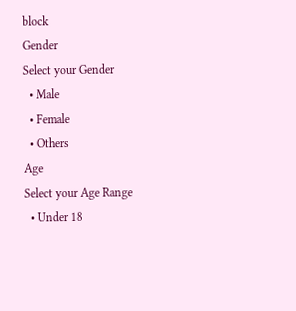block
Gender
Select your Gender
  • Male
  • Female
  • Others
Age
Select your Age Range
  • Under 18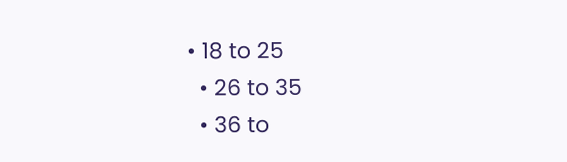• 18 to 25
  • 26 to 35
  • 36 to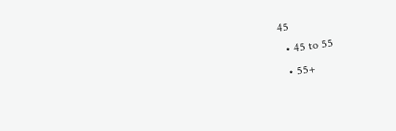45
  • 45 to 55
  • 55+